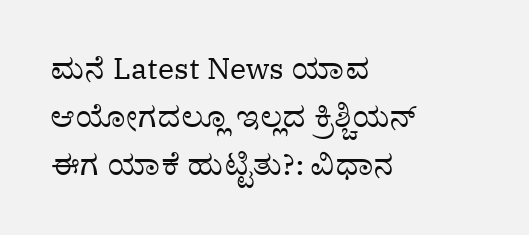ಮನೆ Latest News ಯಾವ ಆಯೋಗದಲ್ಲೂ ಇಲ್ಲದ ಕ್ರಿಶ್ಚಿಯನ್ ಈಗ ಯಾಕೆ ಹುಟ್ಟಿತು?: ವಿಧಾನ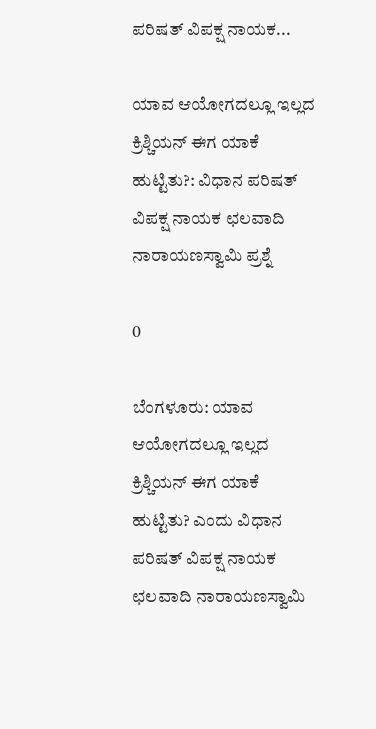ಪರಿಷತ್ ವಿಪಕ್ಷ ನಾಯಕ...

ಯಾವ ಆಯೋಗದಲ್ಲೂ ಇಲ್ಲದ ಕ್ರಿಶ್ಚಿಯನ್ ಈಗ ಯಾಕೆ ಹುಟ್ಟಿತು?: ವಿಧಾನ ಪರಿಷತ್ ವಿಪಕ್ಷ ನಾಯಕ ಛಲವಾದಿ ನಾರಾಯಣಸ್ವಾಮಿ ಪ್ರಶ್ನೆ

0

ಬೆಂಗಳೂರು: ಯಾವ ಆಯೋಗದಲ್ಲೂ ಇಲ್ಲದ ಕ್ರಿಶ್ಚಿಯನ್ ಈಗ ಯಾಕೆ ಹುಟ್ಟಿತು? ಎಂದು ವಿಧಾನ ಪರಿಷತ್ ವಿಪಕ್ಷ ನಾಯಕ ಛಲವಾದಿ ನಾರಾಯಣಸ್ವಾಮಿ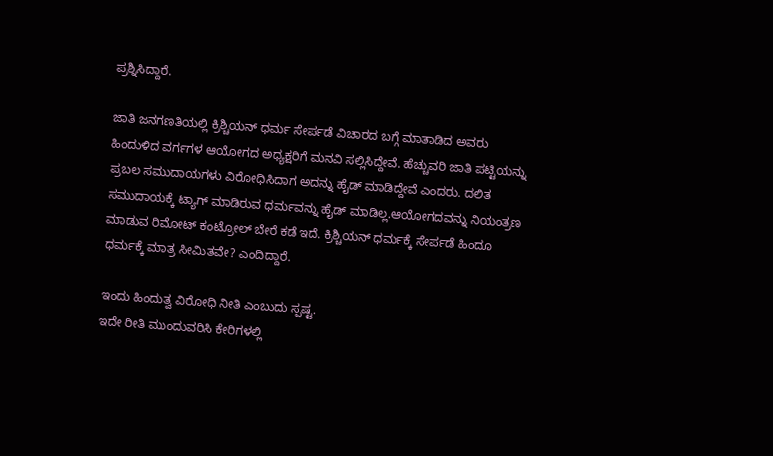ಪ್ರಶ್ನಿಸಿದ್ದಾರೆ.

ಜಾತಿ ಜನಗಣತಿಯಲ್ಲಿ ಕ್ರಿಶ್ಚಿಯನ್ ಧರ್ಮ ಸೇರ್ಪಡೆ ವಿಚಾರದ ಬಗ್ಗೆ ಮಾತಾಡಿದ ಅವರು ಹಿಂದುಳಿದ ವರ್ಗಗಳ ಆಯೋಗದ ಅಧ್ಯಕ್ಷರಿಗೆ ಮನವಿ ಸಲ್ಲಿಸಿದ್ದೇವೆ. ಹೆಚ್ಚುವರಿ ಜಾತಿ ಪಟ್ಟಿಯನ್ನು
ಪ್ರಬಲ ಸಮುದಾಯಗಳು ವಿರೋಧಿಸಿದಾಗ ಅದನ್ನು ಹೈಡ್ ಮಾಡಿದ್ದೇವೆ ಎಂದರು. ದಲಿತ ಸಮುದಾಯಕ್ಕೆ ಟ್ಯಾಗ್ ಮಾಡಿರುವ ಧರ್ಮವನ್ನು ಹೈಡ್ ಮಾಡಿಲ್ಲ.ಆಯೋಗದವನ್ನು ನಿಯಂತ್ರಣ ಮಾಡುವ ರಿಮೋಟ್ ಕಂಟ್ರೋಲ್ ಬೇರೆ ಕಡೆ ಇದೆ. ಕ್ರಿಶ್ಚಿಯನ್ ಧರ್ಮಕ್ಕೆ ಸೇರ್ಪಡೆ ಹಿಂದೂ ಧರ್ಮಕ್ಕೆ ಮಾತ್ರ ಸೀಮಿತವೇ? ಎಂದಿದ್ದಾರೆ.

ಇಂದು ಹಿಂದುತ್ವ ವಿರೋಧಿ ನೀತಿ ಎಂಬುದು ಸ್ಪಷ್ಟ.
ಇದೇ ರೀತಿ ಮುಂದುವರಿಸಿ ಕೇರಿಗಳಲ್ಲಿ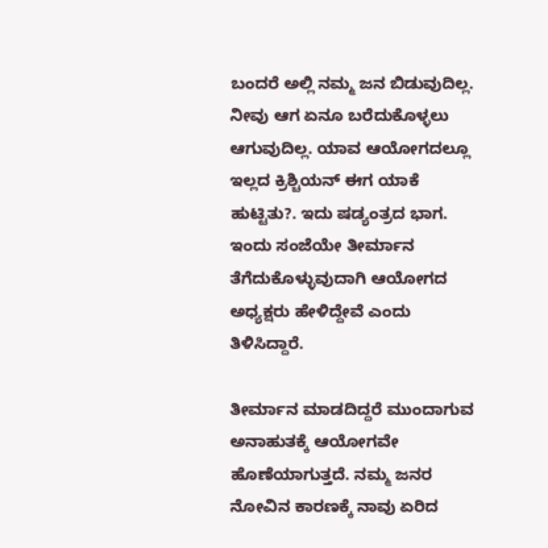ಬಂದರೆ ಅಲ್ಲಿ ನಮ್ಮ ಜನ ಬಿಡುವುದಿಲ್ಲ. ನೀವು ಆಗ ಏನೂ ಬರೆದುಕೊಳ್ಳಲು ಆಗುವುದಿಲ್ಲ. ಯಾವ ಆಯೋಗದಲ್ಲೂ ಇಲ್ಲದ ಕ್ರಿಶ್ಚಿಯನ್ ಈಗ ಯಾಕೆ ಹುಟ್ಟಿತು?. ಇದು ಷಡ್ಯಂತ್ರದ ಭಾಗ. ಇಂದು‌ ಸಂಜೆಯೇ ತೀರ್ಮಾನ ತೆಗೆದುಕೊಳ್ಳುವುದಾಗಿ ಆಯೋಗದ ಅಧ್ಯಕ್ಷರು ಹೇಳಿದ್ದೇವೆ ಎಂದು ತಿಳಿಸಿದ್ದಾರೆ.

ತೀರ್ಮಾನ ಮಾಡದಿದ್ದರೆ ಮುಂದಾಗುವ ಅನಾಹುತಕ್ಕೆ ಆಯೋಗವೇ ಹೊಣೆಯಾಗುತ್ತದೆ. ನಮ್ಮ ಜನರ ನೋವಿನ ಕಾರಣಕ್ಕೆ ನಾವು ಏರಿದ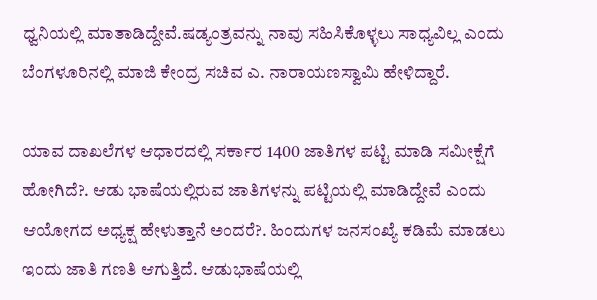ಧ್ವನಿಯಲ್ಲಿ ಮಾತಾಡಿದ್ದೇವೆ.ಷಡ್ಯಂತ್ರವನ್ನು ನಾವು ಸಹಿಸಿಕೊಳ್ಳಲು ಸಾಧ್ಯವಿಲ್ಲ ಎಂದು ಬೆಂಗಳೂರಿನಲ್ಲಿ ಮಾಜಿ ಕೇಂದ್ರ ಸಚಿವ ಎ. ನಾರಾಯಣಸ್ವಾಮಿ ಹೇಳಿದ್ದಾರೆ.

ಯಾವ ದಾಖಲೆಗಳ ಆಧಾರದಲ್ಲಿ ಸರ್ಕಾರ 1400 ಜಾತಿಗಳ ಪಟ್ಟಿ ಮಾಡಿ ಸಮೀಕ್ಷೆಗೆ ಹೋಗಿದೆ?. ಆಡು ಭಾಷೆಯಲ್ಲಿರುವ ಜಾತಿಗಳನ್ನು ಪಟ್ಟಿಯಲ್ಲಿ ಮಾಡಿದ್ದೇವೆ ಎಂದು ಆಯೋಗದ ಅಧ್ಯಕ್ಷ ಹೇಳುತ್ತಾನೆ ಅಂದರೆ?. ಹಿಂದುಗಳ ಜನಸಂಖ್ಯೆ ಕಡಿಮೆ ಮಾಡಲು ಇಂದು‌ ಜಾತಿ ಗಣತಿ ಆಗುತ್ತಿದೆ. ಆಡುಭಾಷೆಯಲ್ಲಿ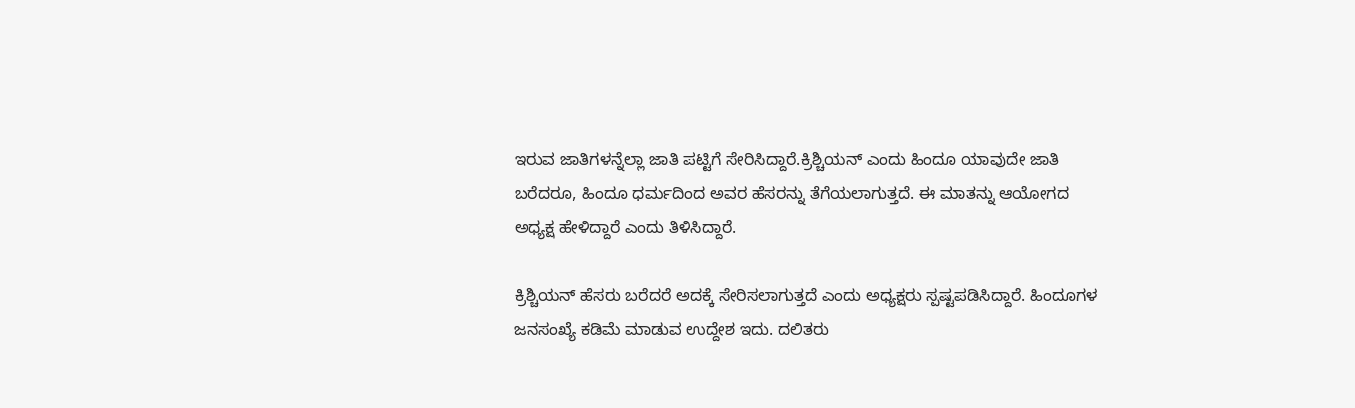ಇರುವ ಜಾತಿಗಳನ್ನೆಲ್ಲಾ ಜಾತಿ ಪಟ್ಟಿಗೆ ಸೇರಿಸಿದ್ದಾರೆ.ಕ್ರಿಶ್ಚಿಯನ್ ಎಂದು ಹಿಂದೂ ಯಾವುದೇ ಜಾತಿ ಬರೆದರೂ, ಹಿಂದೂ ಧರ್ಮದಿಂದ ಅವರ ಹೆಸರನ್ನು ತೆಗೆಯಲಾಗುತ್ತದೆ. ಈ ಮಾತನ್ನು ಆಯೋಗದ ಅಧ್ಯಕ್ಷ ಹೇಳಿದ್ದಾರೆ ಎಂದು ತಿಳಿಸಿದ್ದಾರೆ.

ಕ್ರಿಶ್ಚಿಯನ್ ಹೆಸರು ಬರೆದರೆ ಅದಕ್ಕೆ ಸೇರಿಸಲಾಗುತ್ತದೆ ಎಂದು ಅಧ್ಯಕ್ಷರು ಸ್ಪಷ್ಟಪಡಿಸಿದ್ದಾರೆ. ಹಿಂದೂಗಳ ಜನಸಂಖ್ಯೆ ಕಡಿಮೆ ಮಾಡುವ ಉದ್ದೇಶ ಇದು. ದಲಿತರು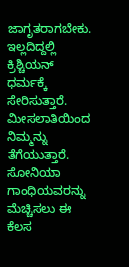ಜಾಗೃತರಾಗಬೇಕು. ಇಲ್ಲದಿದ್ದಲ್ಲಿ ಕ್ರಿಶ್ಚಿಯನ್ ಧರ್ಮಕ್ಕೆ ಸೇರಿಸುತ್ತಾರೆ. ಮೀಸಲಾತಿಯಿಂದ ನಿಮ್ಮನ್ನು ತೆಗೆಯುತ್ತಾರೆ. ಸೋನಿಯಾ ಗಾಂಧಿಯವರನ್ನು ಮೆಚ್ಚಿಸಲು ಈ ಕೆಲಸ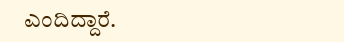ಎಂದಿದ್ದಾರೆ.